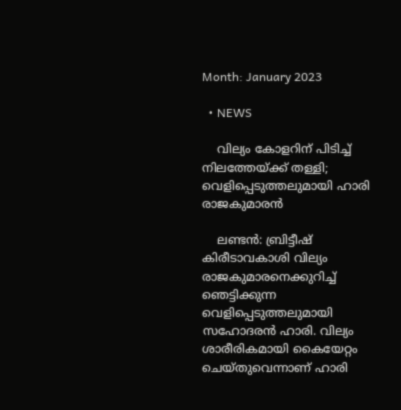Month: January 2023

  • NEWS

    വില്യം കോളറിന് പിടിച്ച് നിലത്തേയ്ക്ക് തള്ളി; വെളിപ്പെടുത്തലുമായി ഹാരി രാജകുമാരന്‍

    ലണ്ടന്‍: ബ്രിട്ടീഷ് കിരീടാവകാശി വില്യം രാജകുമാരനെക്കുറിച്ച് ഞെട്ടിക്കുന്ന വെളിപ്പെടുത്തലുമായി സഹോദരന്‍ ഹാരി. വില്യം ശാരീരികമായി കൈയേറ്റം ചെയ്തുവെന്നാണ് ഹാരി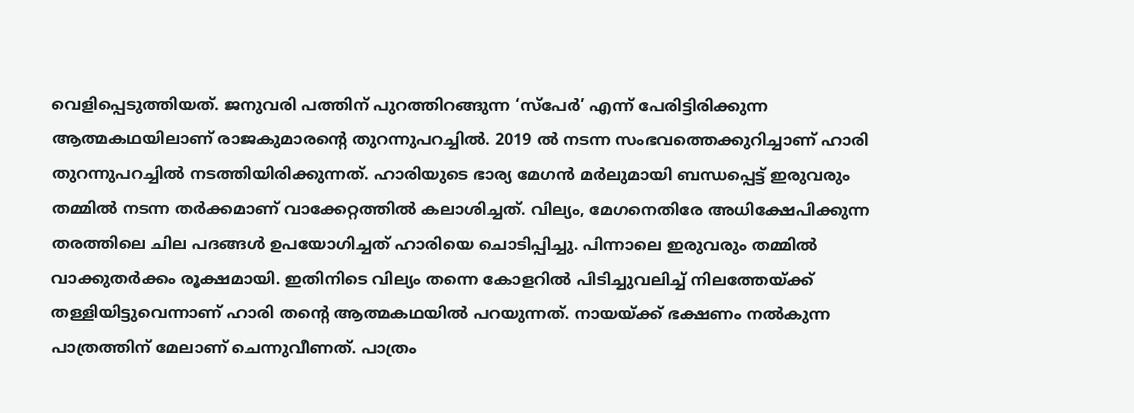വെളിപ്പെടുത്തിയത്. ജനുവരി പത്തിന് പുറത്തിറങ്ങുന്ന ‘സ്പേര്‍’ എന്ന് പേരിട്ടിരിക്കുന്ന ആത്മകഥയിലാണ് രാജകുമാരന്റെ തുറന്നുപറച്ചില്‍. 2019 ല്‍ നടന്ന സംഭവത്തെക്കുറിച്ചാണ് ഹാരി തുറന്നുപറച്ചില്‍ നടത്തിയിരിക്കുന്നത്. ഹാരിയുടെ ഭാര്യ മേഗന്‍ മര്‍ലുമായി ബന്ധപ്പെട്ട് ഇരുവരും തമ്മില്‍ നടന്ന തര്‍ക്കമാണ് വാക്കേറ്റത്തില്‍ കലാശിച്ചത്. വില്യം, മേഗനെതിരേ അധിക്ഷേപിക്കുന്ന തരത്തിലെ ചില പദങ്ങള്‍ ഉപയോഗിച്ചത് ഹാരിയെ ചൊടിപ്പിച്ചു. പിന്നാലെ ഇരുവരും തമ്മില്‍ വാക്കുതര്‍ക്കം രൂക്ഷമായി. ഇതിനിടെ വില്യം തന്നെ കോളറില്‍ പിടിച്ചുവലിച്ച് നിലത്തേയ്ക്ക് തള്ളിയിട്ടുവെന്നാണ് ഹാരി തന്റെ ആത്മകഥയില്‍ പറയുന്നത്. നായയ്ക്ക് ഭക്ഷണം നല്‍കുന്ന പാത്രത്തിന് മേലാണ് ചെന്നുവീണത്. പാത്രം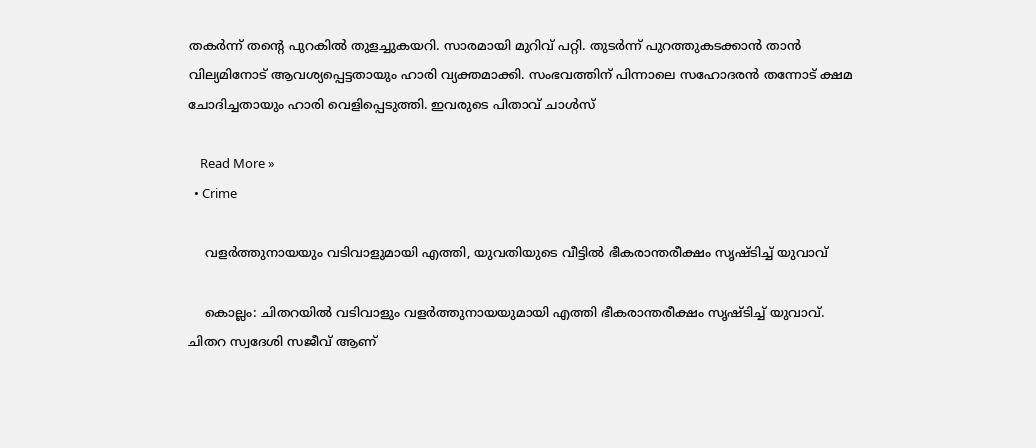തകര്‍ന്ന് തന്റെ പുറകില്‍ തുളച്ചുകയറി. സാരമായി മുറിവ് പറ്റി. തുടര്‍ന്ന് പുറത്തുകടക്കാന്‍ താന്‍ വില്യമിനോട് ആവശ്യപ്പെട്ടതായും ഹാരി വ്യക്തമാക്കി. സംഭവത്തിന് പിന്നാലെ സഹോദരന്‍ തന്നോട് ക്ഷമ ചോദിച്ചതായും ഹാരി വെളിപ്പെടുത്തി. ഇവരുടെ പിതാവ് ചാള്‍സ്

    Read More »
  • Crime

    വളര്‍ത്തുനായയും വടിവാളുമായി എത്തി, യുവതിയുടെ വീട്ടില്‍ ഭീകരാന്തരീക്ഷം സൃഷ്ടിച്ച് യുവാവ്

    കൊല്ലം: ചിതറയില്‍ വടിവാളും വളര്‍ത്തുനായയുമായി എത്തി ഭീകരാന്തരീക്ഷം സൃഷ്ടിച്ച് യുവാവ്. ചിതറ സ്വദേശി സജീവ് ആണ്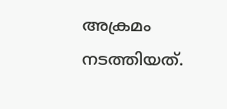അക്രമം നടത്തിയത്.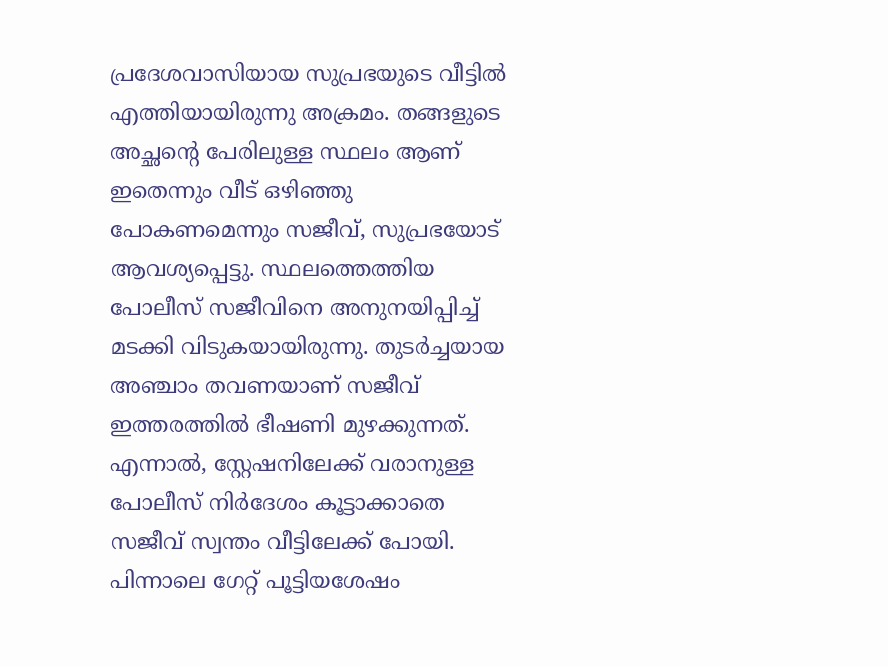പ്രദേശവാസിയായ സുപ്രഭയുടെ വീട്ടില്‍ എത്തിയായിരുന്നു അക്രമം. തങ്ങളുടെ അച്ഛന്റെ പേരിലുള്ള സ്ഥലം ആണ് ഇതെന്നും വീട് ഒഴിഞ്ഞു പോകണമെന്നും സജീവ്, സുപ്രഭയോട് ആവശ്യപ്പെട്ടു. സ്ഥലത്തെത്തിയ പോലീസ് സജീവിനെ അനുനയിപ്പിച്ച് മടക്കി വിടുകയായിരുന്നു. തുടര്‍ച്ചയായ അഞ്ചാം തവണയാണ് സജീവ് ഇത്തരത്തില്‍ ഭീഷണി മുഴക്കുന്നത്. എന്നാല്‍, സ്റ്റേഷനിലേക്ക് വരാനുള്ള പോലീസ് നിര്‍ദേശം കൂട്ടാക്കാതെ സജീവ് സ്വന്തം വീട്ടിലേക്ക് പോയി. പിന്നാലെ ഗേറ്റ് പൂട്ടിയശേഷം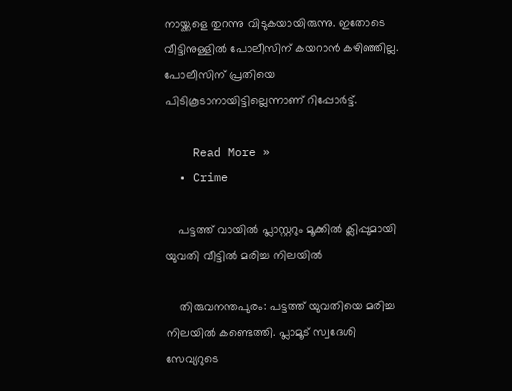നായ്ക്കളെ തുറന്നു വിടുകയായിരുന്നു. ഇതോടെ വീട്ടിനുള്ളില്‍ പോലീസിന് കയറാന്‍ കഴിഞ്ഞില്ല. പോലീസിന് പ്രതിയെ പിടികൂടാനായിട്ടില്ലെന്നാണ് റിപ്പോര്‍ട്ട്.

    Read More »
  • Crime

    പട്ടത്ത് വായില്‍ പ്ലാസ്റ്ററും മൂക്കില്‍ ക്ലിപ്പുമായി യുവതി വീട്ടില്‍ മരിച്ച നിലയില്‍

    തിരുവനന്തപുരം: പട്ടത്ത് യുവതിയെ മരിച്ച നിലയില്‍ കണ്ടെത്തി. പ്ലാമൂട് സ്വദേശി സേവ്യറുടെ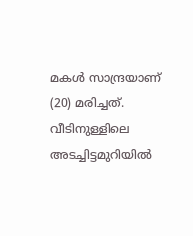മകള്‍ സാന്ദ്രയാണ് (20) മരിച്ചത്. വീടിനുള്ളിലെ അടച്ചിട്ടമുറിയില്‍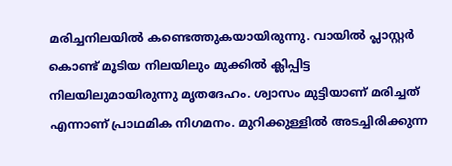മരിച്ചനിലയില്‍ കണ്ടെത്തുകയായിരുന്നു. വായില്‍ പ്ലാസ്റ്റര്‍ കൊണ്ട് മൂടിയ നിലയിലും മുക്കില്‍ ക്ലിപ്പിട്ട നിലയിലുമായിരുന്നു മൃതദേഹം. ശ്വാസം മുട്ടിയാണ് മരിച്ചത് എന്നാണ് പ്രാഥമിക നിഗമനം. മുറിക്കുള്ളില്‍ അടച്ചിരിക്കുന്ന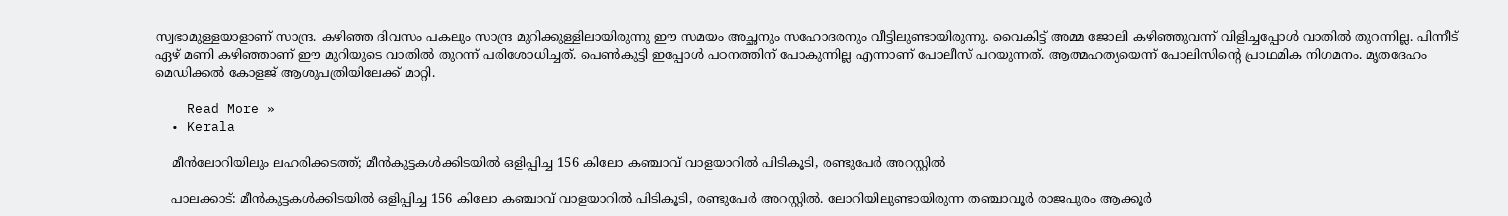സ്വഭാമുള്ളയാളാണ് സാന്ദ്ര. കഴിഞ്ഞ ദിവസം പകലും സാന്ദ്ര മുറിക്കുള്ളിലായിരുന്നു ഈ സമയം അച്ഛനും സഹോദരനും വീട്ടിലുണ്ടായിരുന്നു. വൈകിട്ട് അമ്മ ജോലി കഴിഞ്ഞുവന്ന് വിളിച്ചപ്പോള്‍ വാതില്‍ തുറന്നില്ല. പിന്നീട് ഏഴ് മണി കഴിഞ്ഞാണ് ഈ മുറിയുടെ വാതില്‍ തുറന്ന് പരിശോധിച്ചത്. പെണ്‍കുട്ടി ഇപ്പോള്‍ പഠനത്തിന് പോകുന്നില്ല എന്നാണ് പോലീസ് പറയുന്നത്. ആത്മഹത്യയെന്ന് പോലിസിന്റെ പ്രാഥമിക നിഗമനം. മൃതദേഹം മെഡിക്കല്‍ കോളജ് ആശുപത്രിയിലേക്ക് മാറ്റി.

    Read More »
  • Kerala

    മീൻലോറിയിലും ലഹരിക്കടത്ത്; മീൻകുട്ടകൾക്കിടയിൽ ഒളിപ്പിച്ച 156 കിലോ കഞ്ചാവ് വാളയാറിൽ പിടികൂടി, രണ്ടുപേർ അറസ്റ്റിൽ

    പാലക്കാട്: മീൻകുട്ടകൾക്കിടയിൽ ഒളിപ്പിച്ച 156 കിലോ കഞ്ചാവ് വാളയാറിൽ പിടികൂടി, രണ്ടുപേർ അറസ്റ്റിൽ. ലോറിയിലുണ്ടായിരുന്ന തഞ്ചാവൂര്‍ രാജപുരം ആക്കൂര്‍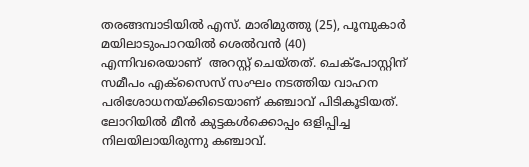തരങ്ങമ്പാടിയില്‍ എസ്. മാരിമുത്തു (25), പൂമ്പുകാര്‍ മയിലാടുംപാറയില്‍ ശെല്‍വന്‍ (40) എന്നിവരെയാണ്  അറസ്റ്റ് ചെയ്തത്. ചെക്‌പോസ്റ്റിന് സമീപം എക്‌സൈസ് സംഘം നടത്തിയ വാഹന പരിശോധനയ്ക്കിടെയാണ് കഞ്ചാവ് പിടികൂടിയത്. ലോറിയില്‍ മീന്‍ കുട്ടകള്‍ക്കൊപ്പം ഒളിപ്പിച്ച നിലയിലായിരുന്നു കഞ്ചാവ്.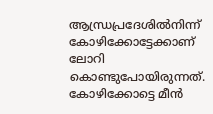ആന്ധ്രപ്രദേശില്‍നിന്ന് കോഴിക്കോട്ടേക്കാണ് ലോറി കൊണ്ടുപോയിരുന്നത്. കോഴിക്കോട്ടെ മീന്‍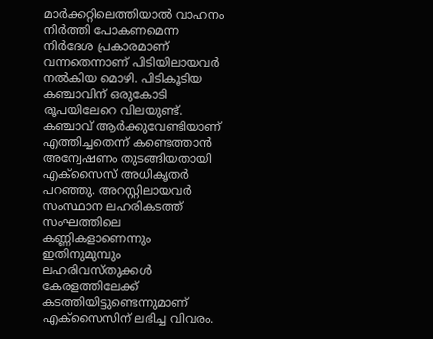മാര്‍ക്കറ്റിലെത്തിയാല്‍ വാഹനം നിര്‍ത്തി പോകണമെന്ന നിര്‍ദേശ പ്രകാരമാണ് വന്നതെന്നാണ് പിടിയിലായവര്‍ നല്‍കിയ മൊഴി. പിടികൂടിയ കഞ്ചാവിന് ഒരുകോടി രൂപയിലേറെ വിലയുണ്ട്. കഞ്ചാവ് ആര്‍ക്കുവേണ്ടിയാണ് എത്തിച്ചതെന്ന് കണ്ടെത്താന്‍ അന്വേഷണം തുടങ്ങിയതായി എക്‌സൈസ് അധികൃതര്‍ പറഞ്ഞു. അറസ്റ്റിലായവര്‍ സംസ്ഥാന ലഹരികടത്ത് സംഘത്തിലെ കണ്ണികളാണെന്നും ഇതിനുമുമ്പും ലഹരിവസ്തുക്കള്‍ കേരളത്തിലേക്ക് കടത്തിയിട്ടുണ്ടെന്നുമാണ് എക്‌സൈസിന് ലഭിച്ച വിവരം.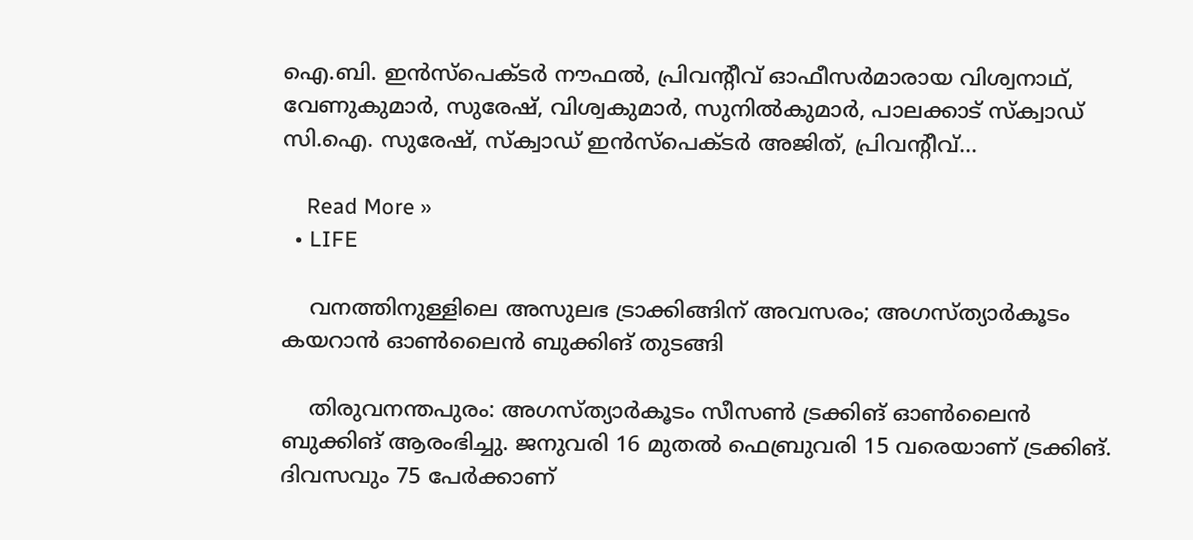ഐ.ബി. ഇന്‍സ്‌പെക്ടര്‍ നൗഫല്‍, പ്രിവന്റീവ് ഓഫീസര്‍മാരായ വിശ്വനാഥ്, വേണുകുമാര്‍, സുരേഷ്, വിശ്വകുമാര്‍, സുനില്‍കുമാര്‍, പാലക്കാട് സ്‌ക്വാഡ് സി.ഐ. സുരേഷ്, സ്‌ക്വാഡ് ഇന്‍സ്‌പെക്ടര്‍ അജിത്, പ്രിവന്റീവ്…

    Read More »
  • LIFE

    വനത്തിനുള്ളിലെ അസുലഭ ട്രാക്കിങ്ങിന് അവസരം; അഗസ്ത്യാര്‍കൂടം കയറാൻ ഓൺലൈൻ ബുക്കിങ് തുടങ്ങി

    തിരുവനന്തപുരം: അഗസ്ത്യാര്‍കൂടം സീസണ്‍ ട്രക്കിങ് ഓണ്‍ലൈന്‍ ബുക്കിങ് ആരംഭിച്ചു. ജനുവരി 16 മുതല്‍ ഫെബ്രുവരി 15 വരെയാണ് ട്രക്കിങ്. ദിവസവും 75 പേര്‍ക്കാണ്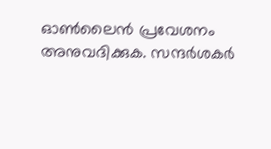ഓണ്‍ലൈന്‍ പ്രവേശനം അനുവദിക്കുക. സന്ദര്‍ശകര്‍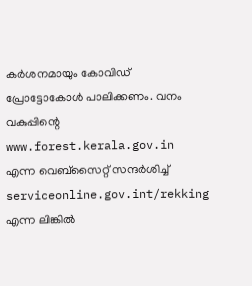കര്‍ശനമായും കോവിഡ് പ്രോട്ടോകോള്‍ പാലിക്കണം. വനം വകുപ്പിന്റെ www.forest.kerala.gov.in എന്ന വെബ്‌സൈറ്റ് സന്ദര്‍ശിച്ച് serviceonline.gov.int/rekking എന്ന ലിങ്കില്‍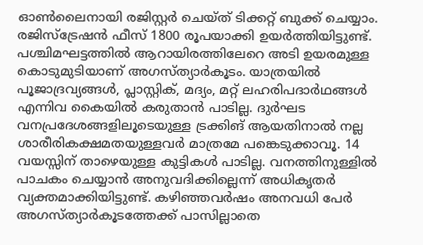ഓണ്‍ലൈനായി രജിസ്റ്റര്‍ ചെയ്ത് ടിക്കറ്റ് ബുക്ക് ചെയ്യാം. രജിസ്‌ട്രേഷന്‍ ഫീസ് 1800 രൂപയാക്കി ഉയര്‍ത്തിയിട്ടുണ്ട്. പശ്ചിമഘട്ടത്തില്‍ ആറായിരത്തിലേറെ അടി ഉയരമുള്ള കൊടുമുടിയാണ് അഗസ്ത്യാര്‍കൂടം. യാത്രയില്‍ പൂജാദ്രവ്യങ്ങള്‍, പ്ലാസ്റ്റിക്, മദ്യം, മറ്റ് ലഹരിപദാര്‍ഥങ്ങള്‍ എന്നിവ കൈയില്‍ കരുതാന്‍ പാടില്ല. ദുര്‍ഘട വനപ്രദേശങ്ങളിലൂടെയുള്ള ട്രക്കിങ് ആയതിനാല്‍ നല്ല ശാരീരികക്ഷമതയുള്ളവര്‍ മാത്രമേ പങ്കെടുക്കാവൂ. 14 വയസ്സിന് താഴെയുള്ള കുട്ടികള്‍ പാടില്ല. വനത്തിനുള്ളിൽ പാചകം ചെയ്യാൻ അനുവദിക്കില്ലെന്ന് അധികൃതർ വ്യക്തമാക്കിയിട്ടുണ്ട്. കഴിഞ്ഞവർഷം അനവധി പേർ അഗസ്ത്യാർകൂടത്തേക്ക് പാസില്ലാതെ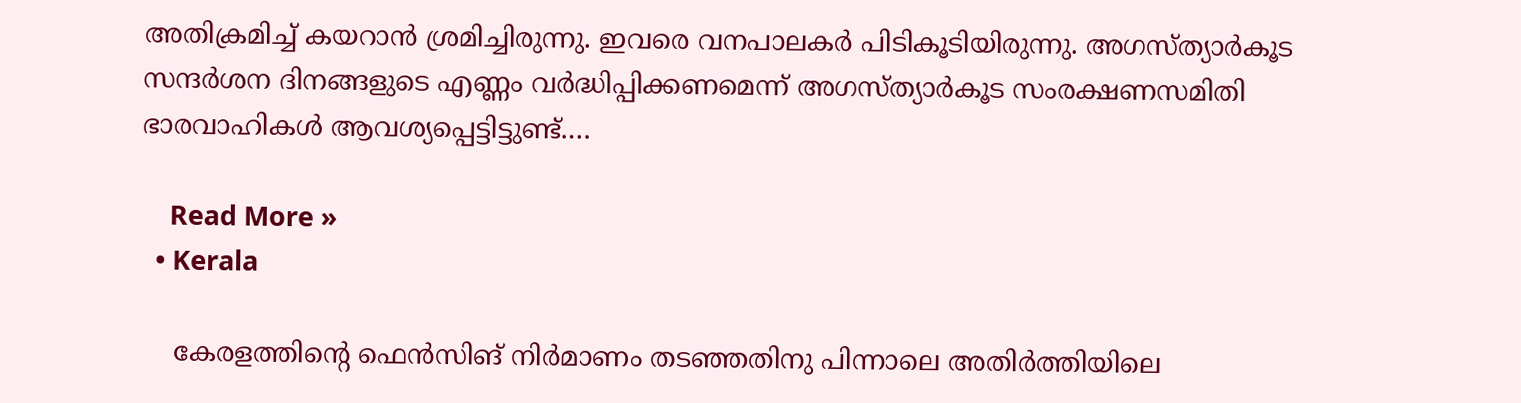അതിക്രമിച്ച് കയറാൻ ശ്രമിച്ചിരുന്നു. ഇവരെ വനപാലകർ പിടികൂടിയിരുന്നു. അഗസ്ത്യാർകൂട സന്ദർശന ദിനങ്ങളുടെ എണ്ണം വർദ്ധിപ്പിക്കണമെന്ന് അഗസ്ത്യാർകൂട സംരക്ഷണസമിതി ഭാരവാഹികൾ ആവശ്യപ്പെട്ടിട്ടുണ്ട്.…

    Read More »
  • Kerala

    കേരളത്തിന്റെ ഫെൻസിങ് നിർമാണം തടഞ്ഞതിനു പിന്നാലെ അതിര്‍ത്തിയിലെ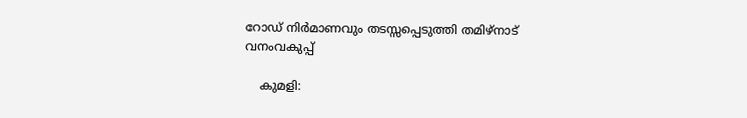റോഡ് നിർമാണവും തടസ്സപ്പെടുത്തി തമിഴ്‌നാട് വനംവകുപ്പ്

    കുമളി: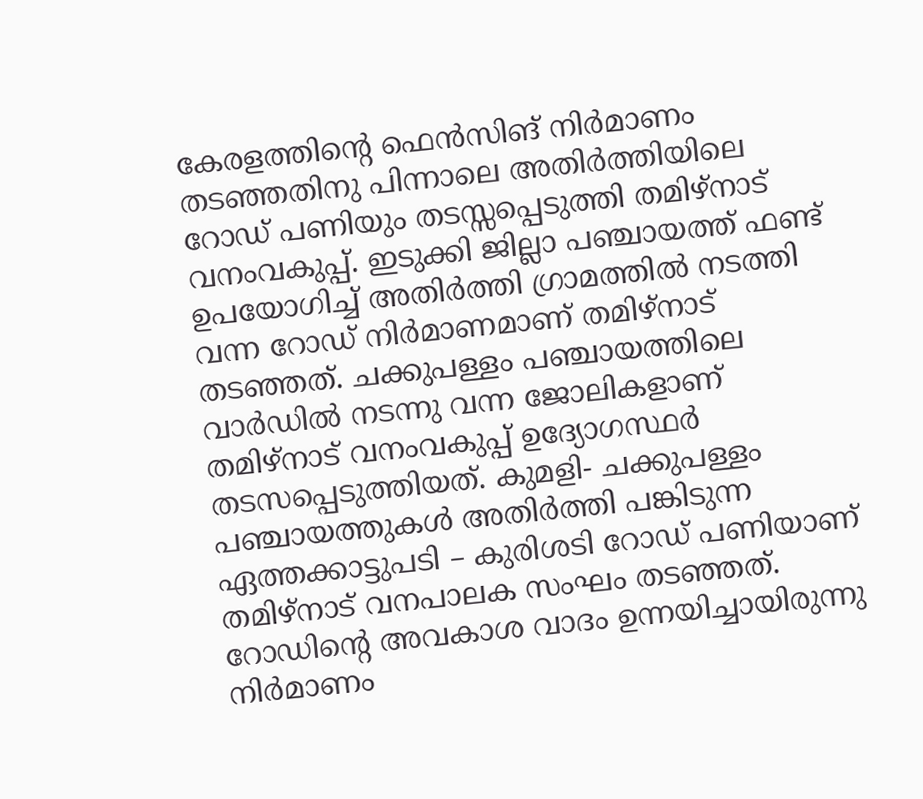കേരളത്തിന്റെ ഫെൻസിങ് നിർമാണം തടഞ്ഞതിനു പിന്നാലെ അതിര്‍ത്തിയിലെ റോഡ് പണിയും തടസ്സപ്പെടുത്തി തമിഴ്‌നാട് വനംവകുപ്പ്. ഇടുക്കി ജില്ലാ പഞ്ചായത്ത് ഫണ്ട് ഉപയോഗിച്ച് അതിര്‍ത്തി ഗ്രാമത്തില്‍ നടത്തി വന്ന റോഡ് നിര്‍മാണമാണ് തമിഴ്‌നാട് തടഞ്ഞത്. ചക്കുപള്ളം പഞ്ചായത്തിലെ വാര്‍ഡില്‍ നടന്നു വന്ന ജോലികളാണ് തമിഴ്‌നാട് വനംവകുപ്പ് ഉദ്യോഗസ്ഥര്‍ തടസപ്പെടുത്തിയത്. കുമളി- ചക്കുപള്ളം പഞ്ചായത്തുകള്‍ അതിര്‍ത്തി പങ്കിടുന്ന ഏത്തക്കാട്ടുപടി – കുരിശടി റോഡ് പണിയാണ് തമിഴ്‌നാട് വനപാലക സംഘം തടഞ്ഞത്. റോഡിന്റെ അവകാശ വാദം ഉന്നയിച്ചായിരുന്നു നിര്‍മാണം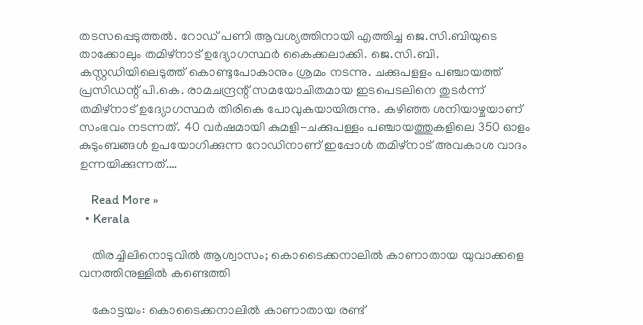തടസപ്പെടുത്തല്‍. റോഡ് പണി ആവശ്യത്തിനായി എത്തിച്ച ജെ.സി.ബിയുടെ താക്കോലും തമിഴ്‌നാട് ഉദ്യോഗസ്ഥര്‍ കൈക്കലാക്കി. ജെ.സി.ബി. കസ്റ്റഡിയിലെടുത്ത് കൊണ്ടുപോകാനും ശ്രമം നടന്നു. ചക്കുപളളം പഞ്ചായത്ത് പ്രസിഡന്റ് പി.കെ. രാമചന്ദ്രന്റ് സമയോചിതമായ ഇടപെടലിനെ തുടര്‍ന്ന് തമിഴ്‌നാട് ഉദ്യോഗസ്ഥര്‍ തിരികെ പോവുകയായിരുന്നു. കഴിഞ്ഞ ശനിയാഴ്ചയാണ് സംഭവം നടന്നത്. 40 വര്‍ഷമായി കുമളി-ചക്കുപള്ളം പഞ്ചായത്തുകളിലെ 350 ഓളം കുടുംബങ്ങള്‍ ഉപയോഗിക്കുന്ന റോഡിനാണ് ഇപ്പോള്‍ തമിഴ്‌നാട് അവകാശ വാദം ഉന്നയിക്കുന്നത്.…

    Read More »
  • Kerala

    തിരച്ചിലിനൊടുവില്‍ ആശ്വാസം; കൊടൈക്കനാലില്‍ കാണാതായ യുവാക്കളെ വനത്തിനുള്ളില്‍ കണ്ടെത്തി

    കോട്ടയം: കൊടൈക്കനാലില്‍ കാണാതായ രണ്ട്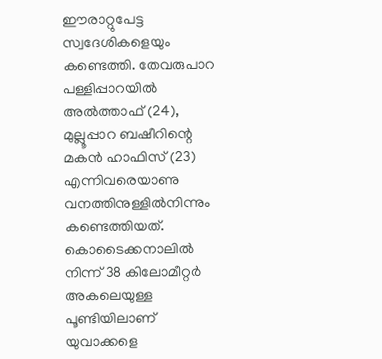ഈരാറ്റുപേട്ട സ്വദേശികളെയും കണ്ടെത്തി. തേവരുപാറ പള്ളിപ്പാറയില്‍ അല്‍ത്താഫ് (24), മുല്ലൂപ്പാറ ബഷീറിന്റെ മകന്‍ ഹാഫിസ് (23) എന്നിവരെയാണു വനത്തിനുള്ളില്‍നിന്നും കണ്ടെത്തിയത്. കൊടൈക്കനാലില്‍ നിന്ന് 38 കിലോമീറ്റര്‍ അകലെയുള്ള പൂണ്ടിയിലാണ് യുവാക്കളെ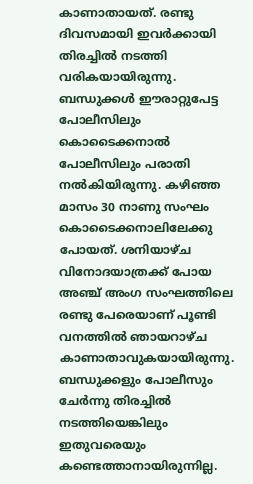കാണാതായത്. രണ്ടു ദിവസമായി ഇവര്‍ക്കായി തിരച്ചില്‍ നടത്തി വരികയായിരുന്നു. ബന്ധുക്കള്‍ ഈരാറ്റുപേട്ട പോലീസിലും കൊടൈക്കനാല്‍ പോലീസിലും പരാതി നല്‍കിയിരുന്നു. കഴിഞ്ഞ മാസം 30 നാണു സംഘം കൊടൈക്കനാലിലേക്കു പോയത്. ശനിയാഴ്ച വിനോദയാത്രക്ക് പോയ അഞ്ച് അംഗ സംഘത്തിലെ രണ്ടു പേരെയാണ് പൂണ്ടി വനത്തില്‍ ഞായറാഴ്ച കാണാതാവുകയായിരുന്നു. ബന്ധുക്കളും പോലീസും ചേര്‍ന്നു തിരച്ചില്‍ നടത്തിയെങ്കിലും ഇതുവരെയും കണ്ടെത്താനായിരുന്നില്ല.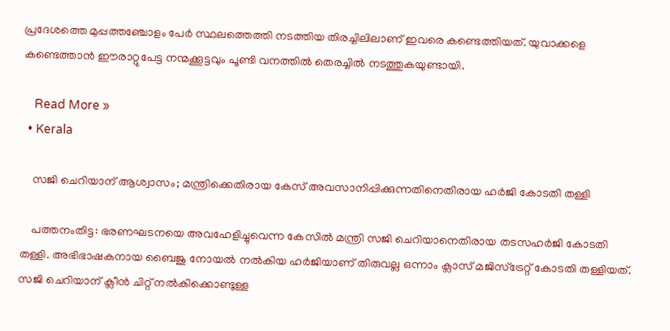പ്രദേശത്തെ മുപ്പത്തഞ്ചോളം പേര്‍ സ്ഥലത്തെത്തി നടത്തിയ തിരച്ചിലിലാണ് ഇവരെ കണ്ടെത്തിയത്. യുവാക്കളെ കണ്ടെത്താന്‍ ഈരാറ്റുപേട്ട നന്മക്കൂട്ടവും പൂണ്ടി വനത്തില്‍ തെരച്ചില്‍ നടത്തുകയുണ്ടായി.

    Read More »
  • Kerala

    സജി ചെറിയാന് ആശ്വാസം; മന്ത്രിക്കെതിരായ കേസ് അവസാനിപ്പിക്കുന്നതിനെതിരായ ഹര്‍ജി കോടതി തള്ളി

    പത്തനംതിട്ട: ഭരണഘടനയെ അവഹേളിച്ചുവെന്ന കേസില്‍ മന്ത്രി സജി ചെറിയാനെതിരായ തടസഹര്‍ജി കോടതി തള്ളി. അഭിഭാഷകനായ ബൈജു നോയല്‍ നല്‍കിയ ഹര്‍ജിയാണ് തിരുവല്ല ഒന്നാം ക്ലാസ് മജിസ്ട്രേറ്റ് കോടതി തള്ളിയത്. സജി ചെറിയാന് ക്ലീന്‍ ചിറ്റ് നല്‍കിക്കൊണ്ടുള്ള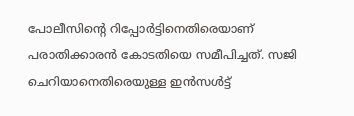പോലീസിന്റെ റിപ്പോര്‍ട്ടിനെതിരെയാണ് പരാതിക്കാരന്‍ കോടതിയെ സമീപിച്ചത്. സജി ചെറിയാനെതിരെയുള്ള ഇന്‍സള്‍ട്ട്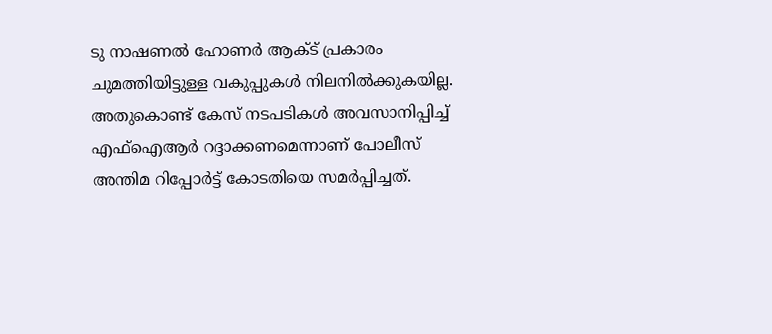ടു നാഷണല്‍ ഹോണര്‍ ആക്ട് പ്രകാരം ചുമത്തിയിട്ടുള്ള വകുപ്പുകള്‍ നിലനില്‍ക്കുകയില്ല. അതുകൊണ്ട് കേസ് നടപടികള്‍ അവസാനിപ്പിച്ച് എഫ്ഐആര്‍ റദ്ദാക്കണമെന്നാണ് പോലീസ് അന്തിമ റിപ്പോര്‍ട്ട് കോടതിയെ സമര്‍പ്പിച്ചത്.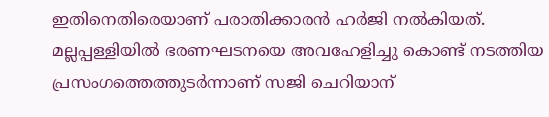ഇതിനെതിരെയാണ് പരാതിക്കാരന്‍ ഹര്‍ജി നല്‍കിയത്. മല്ലപ്പള്ളിയില്‍ ഭരണഘടനയെ അവഹേളിച്ചു കൊണ്ട് നടത്തിയ പ്രസംഗത്തെത്തുടര്‍ന്നാണ് സജി ചെറിയാന്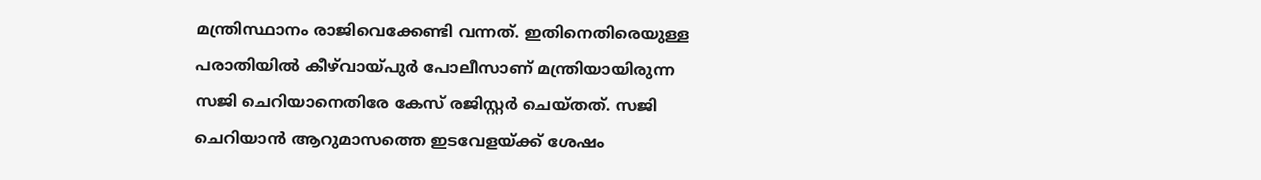മന്ത്രിസ്ഥാനം രാജിവെക്കേണ്ടി വന്നത്. ഇതിനെതിരെയുള്ള പരാതിയില്‍ കീഴ്‌വായ്പുര്‍ പോലീസാണ് മന്ത്രിയായിരുന്ന സജി ചെറിയാനെതിരേ കേസ് രജിസ്റ്റര്‍ ചെയ്തത്. സജി ചെറിയാന്‍ ആറുമാസത്തെ ഇടവേളയ്ക്ക് ശേഷം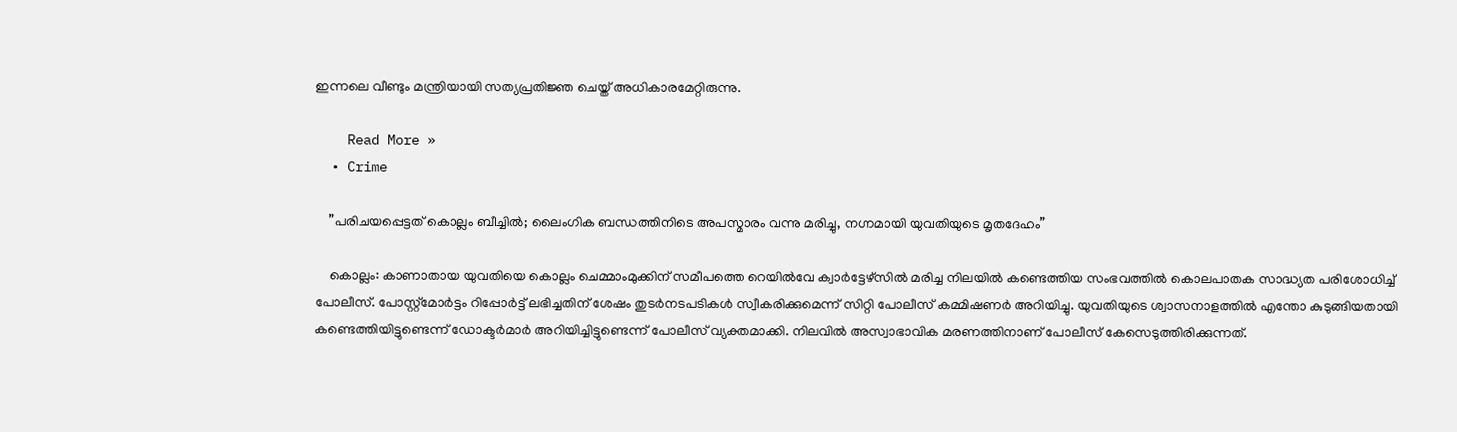ഇന്നലെ വീണ്ടും മന്ത്രിയായി സത്യപ്രതിജ്ഞ ചെയ്ത് അധികാരമേറ്റിരുന്നു.

    Read More »
  • Crime

    ”പരിചയപ്പെട്ടത് കൊല്ലം ബീച്ചില്‍; ലൈംഗിക ബന്ധത്തിനിടെ അപസ്മാരം വന്നു മരിച്ചു, നഗ്നമായി യുവതിയുടെ മൃതദേഹം”

    കൊല്ലം: കാണാതായ യുവതിയെ കൊല്ലം ചെമ്മാംമുക്കിന് സമീപത്തെ റെയില്‍വേ ക്വാര്‍ട്ടേഴ്‌സില്‍ മരിച്ച നിലയില്‍ കണ്ടെത്തിയ സംഭവത്തില്‍ കൊലപാതക സാദ്ധ്യത പരിശോധിച്ച് പോലീസ്. പോസ്റ്റ്മോര്‍ട്ടം റിപ്പോര്‍ട്ട് ലഭിച്ചതിന് ശേഷം തുടര്‍നടപടികള്‍ സ്വീകരിക്കുമെന്ന് സിറ്റി പോലീസ് കമ്മിഷണര്‍ അറിയിച്ചു. യുവതിയുടെ ശ്വാസനാളത്തില്‍ എന്തോ കുടുങ്ങിയതായി കണ്ടെത്തിയിട്ടുണ്ടെന്ന് ഡോക്ടര്‍മാര്‍ അറിയിച്ചിട്ടുണ്ടെന്ന് പോലീസ് വ്യക്തമാക്കി. നിലവില്‍ അസ്വാഭാവിക മരണത്തിനാണ് പോലീസ് കേസെടുത്തിരിക്കുന്നത്.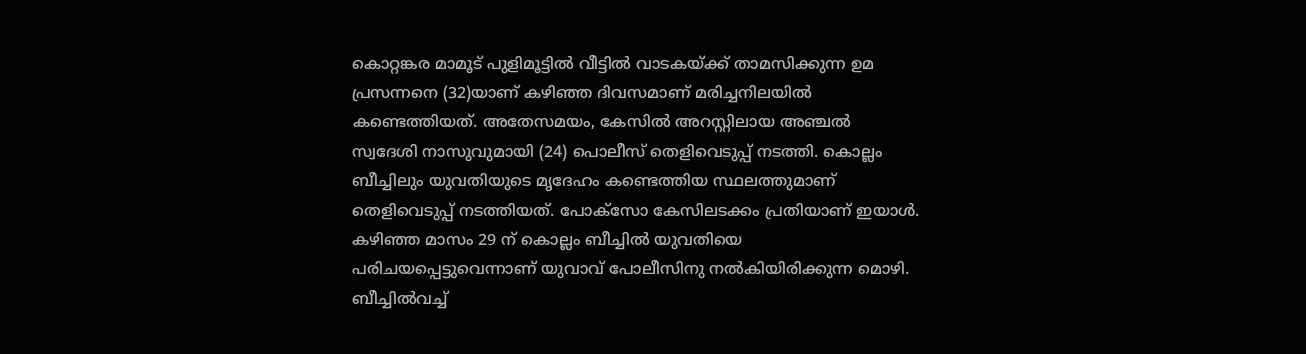കൊറ്റങ്കര മാമൂട് പുളിമൂട്ടില്‍ വീട്ടില്‍ വാടകയ്ക്ക് താമസിക്കുന്ന ഉമ പ്രസന്നനെ (32)യാണ് കഴിഞ്ഞ ദിവസമാണ് മരിച്ചനിലയില്‍ കണ്ടെത്തിയത്. അതേസമയം, കേസില്‍ അറസ്റ്റിലായ അഞ്ചല്‍ സ്വദേശി നാസുവുമായി (24) പൊലീസ് തെളിവെടുപ്പ് നടത്തി. കൊല്ലം ബീച്ചിലും യുവതിയുടെ മൃദേഹം കണ്ടെത്തിയ സ്ഥലത്തുമാണ് തെളിവെടുപ്പ് നടത്തിയത്. പോക്സോ കേസിലടക്കം പ്രതിയാണ് ഇയാള്‍. കഴിഞ്ഞ മാസം 29 ന് കൊല്ലം ബീച്ചില്‍ യുവതിയെ പരിചയപ്പെട്ടുവെന്നാണ് യുവാവ് പോലീസിനു നല്‍കിയിരിക്കുന്ന മൊഴി. ബീച്ചില്‍വച്ച്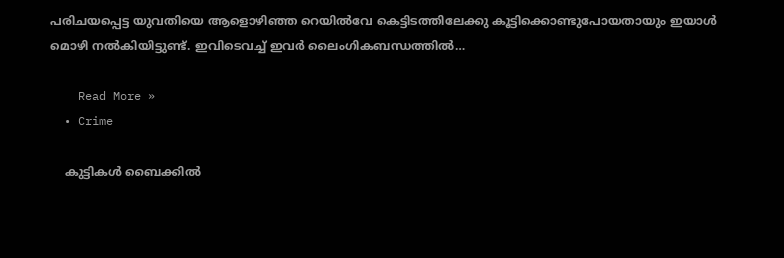പരിചയപ്പെട്ട യുവതിയെ ആളൊഴിഞ്ഞ റെയില്‍വേ കെട്ടിടത്തിലേക്കു കൂട്ടിക്കൊണ്ടുപോയതായും ഇയാള്‍ മൊഴി നല്‍കിയിട്ടുണ്ട്. ഇവിടെവച്ച് ഇവര്‍ ലൈംഗികബന്ധത്തില്‍…

    Read More »
  • Crime

    കുട്ടികള്‍ ബൈക്കില്‍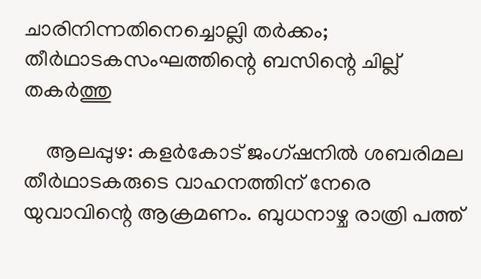ചാരിനിന്നതിനെച്ചൊല്ലി തര്‍ക്കം; തീര്‍ഥാടകസംഘത്തിന്റെ ബസിന്റെ ചില്ല് തകര്‍ത്തു

    ആലപ്പുഴ: കളര്‍കോട് ജംഗ്ഷനില്‍ ശബരിമല തീര്‍ഥാടകരുടെ വാഹനത്തിന് നേരെ യുവാവിന്റെ ആക്രമണം. ബുധനാഴ്ച രാത്രി പത്ത്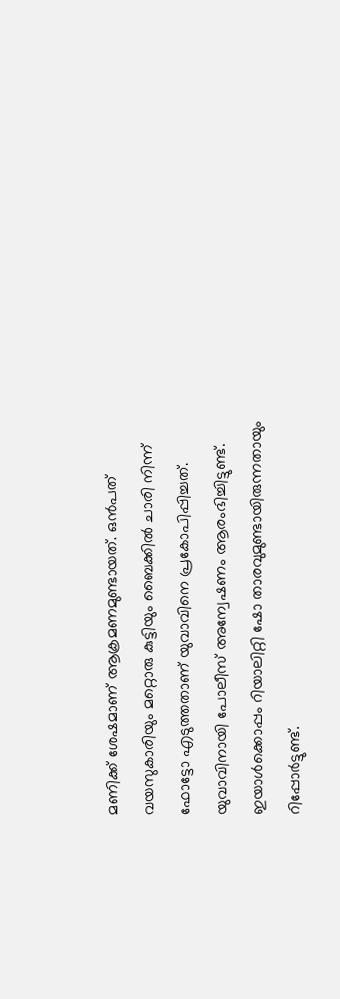മണിക്ക് ശേഷമാണ് ആക്രമണമുണ്ടായത്. ഒന്‍പത് വയസുകാരിയും മറ്റൊരു കുട്ടിയും ബൈക്കില്‍ ചാരി നിന്ന് ഫോട്ടോ എടുത്തതാണ് യുവാവിനെ പ്രകോപിപ്പിച്ചത്. യുവാവിനായി പോലീസ് അന്വേഷണം ആരംഭിച്ചിട്ടുണ്ട്. ഇയാള്‍ക്കൊപ്പം റിയാലിറ്റി ഷോ താരവുമുണ്ടായിരുന്നതായും റിപ്പോര്‍ട്ടുണ്ട്.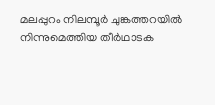മലപ്പുറം നിലമ്പൂര്‍ ചുങ്കത്തറയില്‍ നിന്നുമെത്തിയ തീര്‍ഥാടക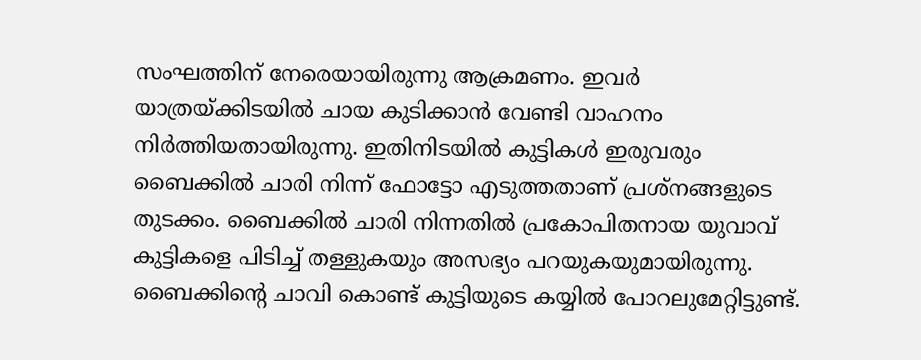സംഘത്തിന് നേരെയായിരുന്നു ആക്രമണം. ഇവര്‍ യാത്രയ്ക്കിടയില്‍ ചായ കുടിക്കാന്‍ വേണ്ടി വാഹനം നിര്‍ത്തിയതായിരുന്നു. ഇതിനിടയില്‍ കുട്ടികള്‍ ഇരുവരും ബൈക്കില്‍ ചാരി നിന്ന് ഫോട്ടോ എടുത്തതാണ് പ്രശ്നങ്ങളുടെ തുടക്കം. ബൈക്കില്‍ ചാരി നിന്നതില്‍ പ്രകോപിതനായ യുവാവ് കുട്ടികളെ പിടിച്ച് തള്ളുകയും അസഭ്യം പറയുകയുമായിരുന്നു. ബൈക്കിന്റെ ചാവി കൊണ്ട് കുട്ടിയുടെ കയ്യില്‍ പോറലുമേറ്റിട്ടുണ്ട്.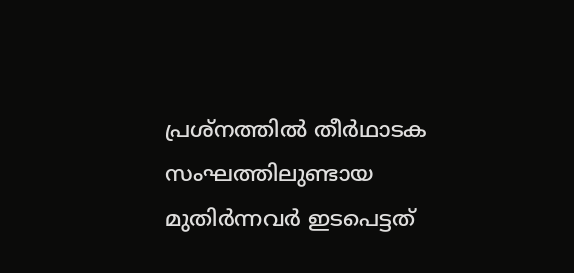പ്രശ്നത്തില്‍ തീര്‍ഥാടക സംഘത്തിലുണ്ടായ മുതിര്‍ന്നവര്‍ ഇടപെട്ടത്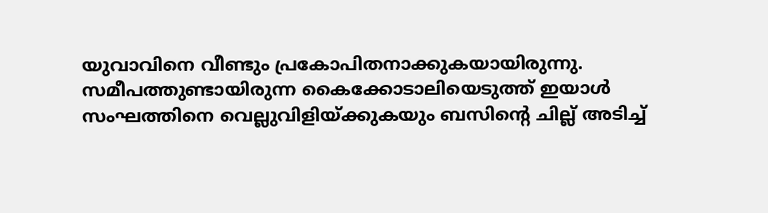യുവാവിനെ വീണ്ടും പ്രകോപിതനാക്കുകയായിരുന്നു. സമീപത്തുണ്ടായിരുന്ന കൈക്കോടാലിയെടുത്ത് ഇയാള്‍ സംഘത്തിനെ വെല്ലുവിളിയ്ക്കുകയും ബസിന്റെ ചില്ല് അടിച്ച്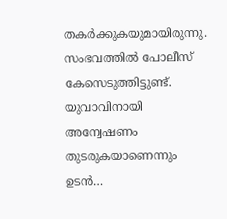തകര്‍ക്കുകയുമായിരുന്നു. സംഭവത്തില്‍ പോലീസ് കേസെടുത്തിട്ടുണ്ട്. യുവാവിനായി അന്വേഷണം തുടരുകയാണെന്നും ഉടന്‍…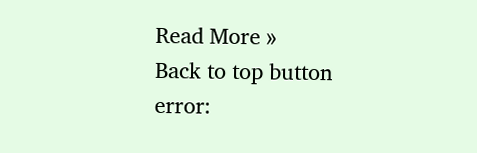Read More »
Back to top button
error: